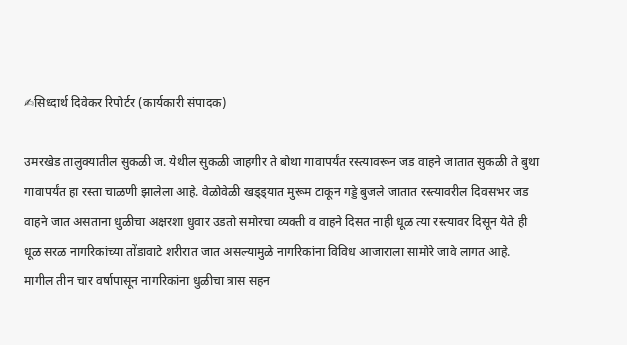✍सिध्दार्थ दिवेकर रिपोर्टर (कार्यकारी संपादक)

उमरखेड तालुक्यातील सुकळी ज. येथील सुकळी जाहगीर ते बोथा गावापर्यंत रस्त्यावरून जड वाहने जातात सुकळी ते बुथा गावापर्यंत हा रस्ता चाळणी झालेला आहे. वेळोवेळी खड्ड्यात मुरूम टाकून गड्डे बुजले जातात रस्त्यावरील दिवसभर जड वाहने जात असताना धुळीचा अक्षरशा धुवार उडतो समोरचा व्यक्ती व वाहने दिसत नाही धूळ त्या रस्त्यावर दिसून येते ही धूळ सरळ नागरिकांच्या तोंडावाटे शरीरात जात असल्यामुळे नागरिकांना विविध आजाराला सामोरे जावे लागत आहे. मागील तीन चार वर्षापासून नागरिकांना धुळीचा त्रास सहन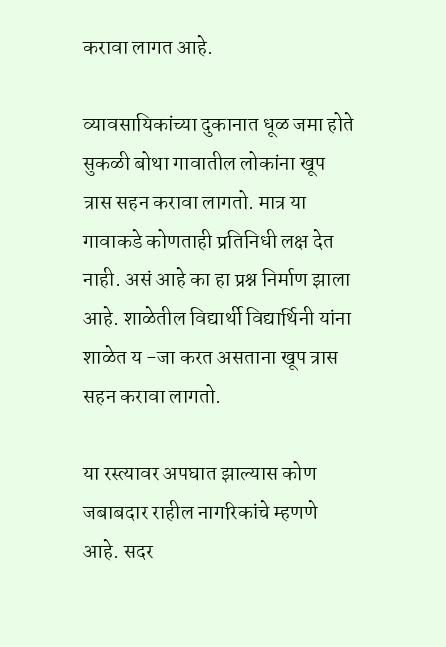करावा लागत आहे.

व्यावसायिकांच्या दुकानात धूळ जमा होते सुकळी बोथा गावातील लोकांना खूप त्रास सहन करावा लागतो. मात्र या गावाकडे कोणताही प्रतिनिधी लक्ष देत नाही. असं आहे का हा प्रश्न निर्माण झाला आहे. शाळेतील विद्यार्थी विद्यार्थिनी यांना शाळेत य -जा करत असताना खूप त्रास सहन करावा लागतो.

या रस्त्यावर अपघात झाल्यास कोण जबाबदार राहील नागरिकांचे म्हणणे आहे. सदर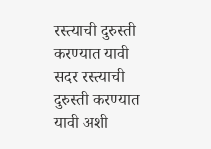रस्त्याची दुरुस्ती करण्यात यावी सदर रस्त्याची दुरुस्ती करण्यात यावी अशी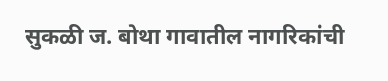सुकळी ज. बोथा गावातील नागरिकांची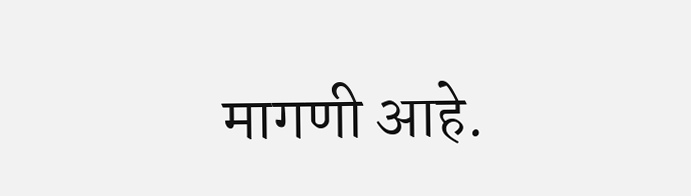मागणी आहे.